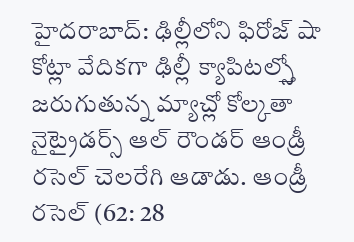హైదరాబాద్: ఢిల్లీలోని ఫిరోజ్ షా కోట్లా వేదికగా ఢిల్లీ క్యాపిటల్స్తో జరుగుతున్న మ్యాచ్లో కోల్కతా నైట్రైడర్స్ ఆల్ రౌండర్ ఆండ్రీ రసెల్ చెలరేగి ఆడాడు. ఆండ్రీ రసెల్ (62: 28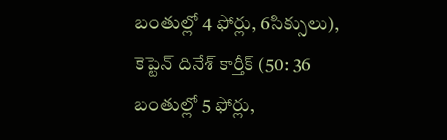బంతుల్లో 4 ఫోర్లు, 6సిక్సులు), కెప్టెన్ దినేశ్ కార్తీక్ (50: 36 బంతుల్లో 5 ఫోర్లు,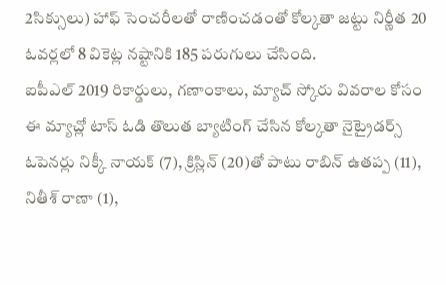2సిక్సులు) హాఫ్ సెంచరీలతో రాణించడంతో కోల్కతా జట్టు నిర్ణీత 20 ఓవర్లలో 8 వికెట్ల నష్టానికి 185 పరుగులు చేసింది.
ఐపీఎల్ 2019 రికార్డులు, గణాంకాలు, మ్యాచ్ స్కోరు వివరాల కోసం
ఈ మ్యాచ్లో టాస్ ఓడి తొలుత బ్యాటింగ్ చేసిన కోల్కతా నైట్రైడర్స్ ఓపెనర్లు నిక్కీ నాయక్ (7), క్రిస్లిన్ (20)తో పాటు రాబిన్ ఉతప్ప (11), నితీశ్ రాణా (1),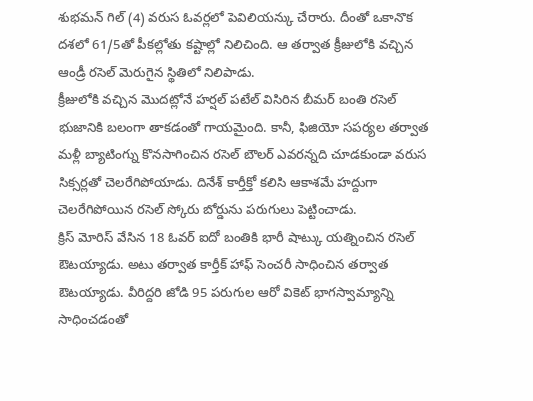శుభమన్ గిల్ (4) వరుస ఓవర్లలో పెవిలియన్కు చేరారు. దీంతో ఒకానొక దశలో 61/5తో పీకల్లోతు కష్టాల్లో నిలిచింది. ఆ తర్వాత క్రీజులోకి వచ్చిన ఆండ్రీ రసెల్ మెరుగైన స్థితిలో నిలిపాడు.
క్రీజులోకి వచ్చిన మొదట్లోనే హర్షల్ పటేల్ విసిరిన బీమర్ బంతి రసెల్ భుజానికి బలంగా తాకడంతో గాయమైంది. కానీ, ఫిజియో సపర్యల తర్వాత మళ్లీ బ్యాటింగ్ను కొనసాగించిన రసెల్ బౌలర్ ఎవరన్నది చూడకుండా వరుస సిక్సర్లతో చెలరేగిపోయాడు. దినేశ్ కార్తీక్తో కలిసి ఆకాశమే హద్దుగా చెలరేగిపోయిన రసెల్ స్కోరు బోర్డును పరుగులు పెట్టించాడు.
క్రిస్ మోరిస్ వేసిన 18 ఓవర్ ఐదో బంతికి భారీ షాట్కు యత్నించిన రసెల్ ఔటయ్యాడు. అటు తర్వాత కార్తీక్ హాఫ్ సెంచరీ సాధించిన తర్వాత ఔటయ్యాడు. వీరిద్దరి జోడి 95 పరుగుల ఆరో వికెట్ భాగస్వామ్యాన్ని సాధించడంతో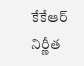కేకేఆర్ నిర్ణీత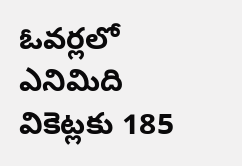ఓవర్లలో ఎనిమిది వికెట్లకు 185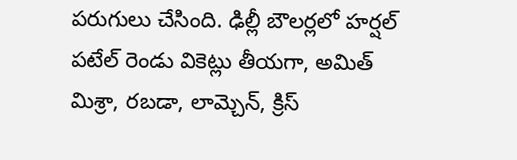పరుగులు చేసింది. ఢిల్లీ బౌలర్లలో హర్షల్ పటేల్ రెండు వికెట్లు తీయగా, అమిత్ మిశ్రా, రబడా, లామ్చెన్, క్రిస్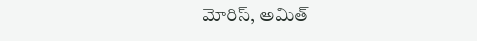మోరిస్, అమిత్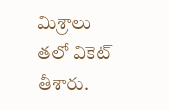మిశ్రాలు తలో వికెట్ తీశారు.